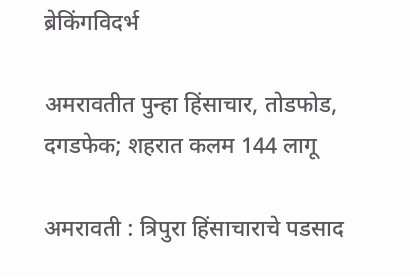ब्रेकिंगविदर्भ

अमरावतीत पुन्हा हिंसाचार, तोडफोड, दगडफेक; शहरात कलम 144 लागू

अमरावती : त्रिपुरा हिंसाचाराचे पडसाद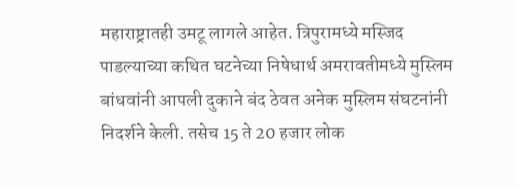महाराष्ट्रातही उमटू लागले आहेत. त्रिपुरामध्ये मस्जिद पाडल्याच्या कथित घटनेच्या निषेधार्थ अमरावतीमध्ये मुस्लिम बांधवांनी आपली दुकाने बंद ठेवत अनेक मुस्लिम संघटनांनी निदर्शने केली. तसेच 15 ते 20 हजार लोक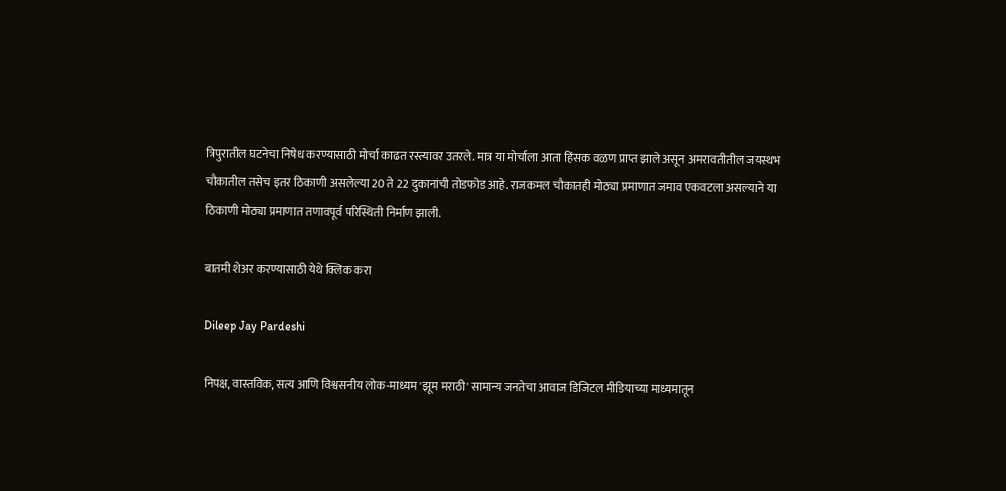त्रिपुरातील घटनेचा निषेध करण्यासाठी मोर्चा काढत रस्त्यावर उतरले. मात्र या मोर्चाला आता हिंसक वळण प्राप्त झाले असून अमरावतीतील जयस्थभ चौकातील तसेच इतर ठिकाणी असलेल्या 20 ते 22 दुकानांची तोडफोड आहे. राजकमल चौकातही मोठ्या प्रमाणात जमाव एकवटला असल्याने या ठिकाणी मोठ्या प्रमाणात तणावपूर्व परिस्थिती निर्माण झाली.

बातमी शेअर करण्यासाठी येथे क्लिक करा

Dileep Jay Pardeshi

निपक्ष, वास्तविक, सत्य आणि विश्वसनीय लोक-माध्यम 'झूम मराठी' सामान्य जनतेचा आवाज डिजिटल मीडियाच्या माध्यमातून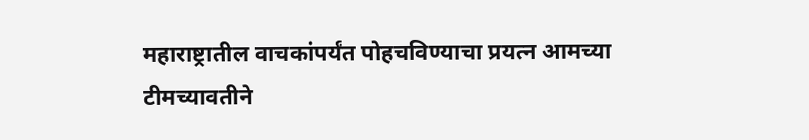महाराष्ट्रातील वाचकांपर्यंत पोहचविण्याचा प्रयत्न आमच्या टीमच्यावतीने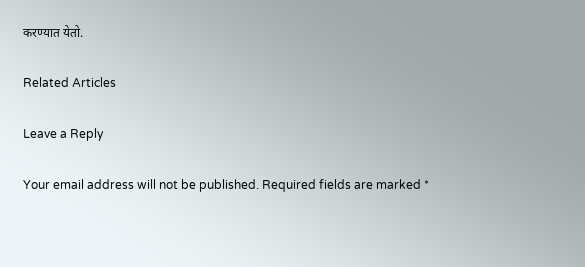करण्यात येतो.

Related Articles

Leave a Reply

Your email address will not be published. Required fields are marked *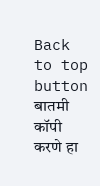Back to top button
बातमी कॉपी करणे हा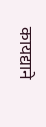कायद्याने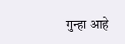गुन्हा आहे